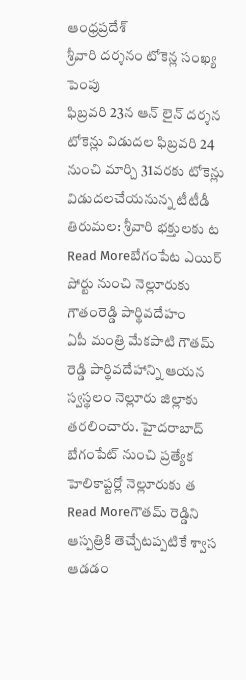ఆంధ్రప్రదేశ్
శ్రీవారి దర్శనం టోకెన్ల సంఖ్య పెంపు
ఫిబ్రవరి 23న ఆన్ లైన్ దర్శన టోకెన్లు విడుదల ఫిబ్రవరి 24 నుంచి మార్చి 31వరకు టోకెన్లు విడుదలచేయనున్న టీటీడీ తిరుమల: శ్రీవారి భక్తులకు ట
Read Moreబేగంపేట ఎయిర్ పోర్టు నుంచి నెల్లూరుకు గౌతంరెడ్డి పార్థివదేహం
ఏపీ మంత్రి మేకపాటి గౌతమ్ రెడ్డి పార్థివదేహాన్ని ఆయన స్వస్థలం నెల్లూరు జిల్లాకు తరలించారు. హైదరాబాద్ బేగంపేట్ నుంచి ప్రత్యేక హెలికాప్టర్లో నెల్లూరుకు త
Read Moreగౌతమ్ రెడ్డిని ఆస్పత్రికి తెచ్చేటప్పటికే శ్వాస ఆడడం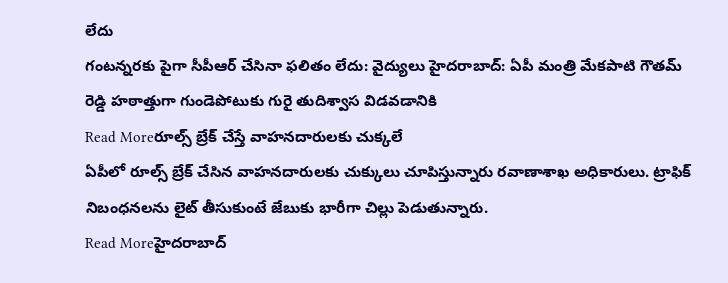లేదు
గంటన్నరకు పైగా సీపీఆర్ చేసినా ఫలితం లేదు: వైద్యులు హైదరాబాద్: ఏపీ మంత్రి మేకపాటి గౌతమ్ రెడ్డి హఠాత్తుగా గుండెపోటుకు గురై తుదిశ్వాస విడవడానికి
Read Moreరూల్స్ బ్రేక్ చేస్తే వాహనదారులకు చుక్కలే
ఏపీలో రూల్స్ బ్రేక్ చేసిన వాహనదారులకు చుక్కులు చూపిస్తున్నారు రవాణాశాఖ అధికారులు. ట్రాఫిక్ నిబంధనలను లైట్ తీసుకుంటే జేబుకు భారీగా చిల్లు పెడుతున్నారు.
Read Moreహైదరాబాద్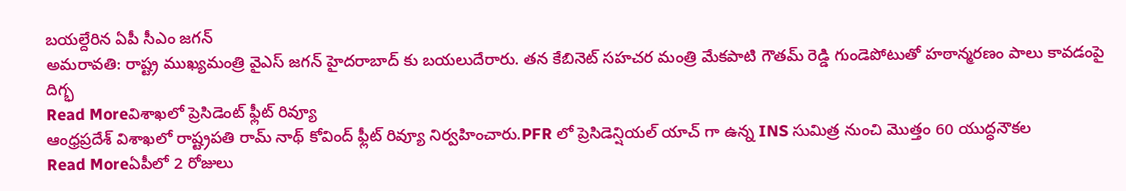బయల్దేరిన ఏపీ సీఎం జగన్
అమరావతి: రాష్ట్ర ముఖ్యమంత్రి వైఎస్ జగన్ హైదరాబాద్ కు బయలుదేరారు. తన కేబినెట్ సహచర మంత్రి మేకపాటి గౌతమ్ రెడ్డి గుండెపోటుతో హఠాన్మరణం పాలు కావడంపై దిగ్భ
Read Moreవిశాఖలో ప్రెసిడెంట్ ఫ్లీట్ రివ్యూ
ఆంధ్రప్రదేశ్ విశాఖలో రాష్ట్రపతి రామ్ నాథ్ కోవింద్ ఫ్లీట్ రివ్యూ నిర్వహించారు.PFR లో ప్రెసిడెన్షియల్ యాచ్ గా ఉన్న INS సుమిత్ర నుంచి మొత్తం 60 యుద్ధనౌకల
Read Moreఏపీలో 2 రోజులు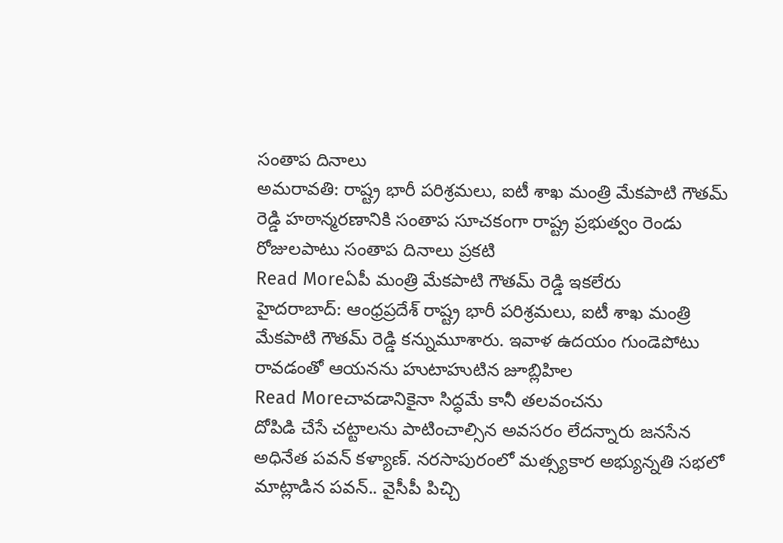సంతాప దినాలు
అమరావతి: రాష్ట్ర భారీ పరిశ్రమలు, ఐటీ శాఖ మంత్రి మేకపాటి గౌతమ్ రెడ్డి హఠాన్మరణానికి సంతాప సూచకంగా రాష్ట్ర ప్రభుత్వం రెండు రోజులపాటు సంతాప దినాలు ప్రకటి
Read Moreఏపీ మంత్రి మేకపాటి గౌతమ్ రెడ్డి ఇకలేరు
హైదరాబాద్: ఆంధ్రప్రదేశ్ రాష్ట్ర భారీ పరిశ్రమలు, ఐటీ శాఖ మంత్రి మేకపాటి గౌతమ్ రెడ్డి కన్నుమూశారు. ఇవాళ ఉదయం గుండెపోటు రావడంతో ఆయనను హుటాహుటిన జూబ్లిహిల
Read Moreచావడానికైనా సిద్ధమే కానీ తలవంచను
దోపిడి చేసే చట్టాలను పాటించాల్సిన అవసరం లేదన్నారు జనసేన అధినేత పవన్ కళ్యాణ్. నరసాపురంలో మత్స్యకార అభ్యున్నతి సభలో మాట్లాడిన పవన్.. వైసీపీ పిచ్చి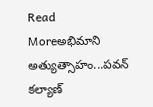Read Moreఅభిమాని అత్యుత్సాహం...పవన్ కల్యాణ్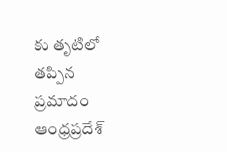కు తృటిలో తప్పిన ప్రమాదం
ఆంధ్రప్రదేశ్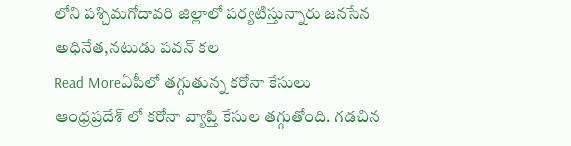లోని పశ్చిమగోదావరి జిల్లాలో పర్యటిస్తున్నారు జనసేన అధినేత,నటుడు పవన్ కల
Read Moreఏపీలో తగ్గుతున్న కరోనా కేసులు
ఆంధ్రప్రదేశ్ లో కరోనా వ్యాప్తి కేసుల తగ్గుతోంది. గడచిన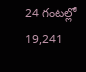24 గంటల్లో 19,241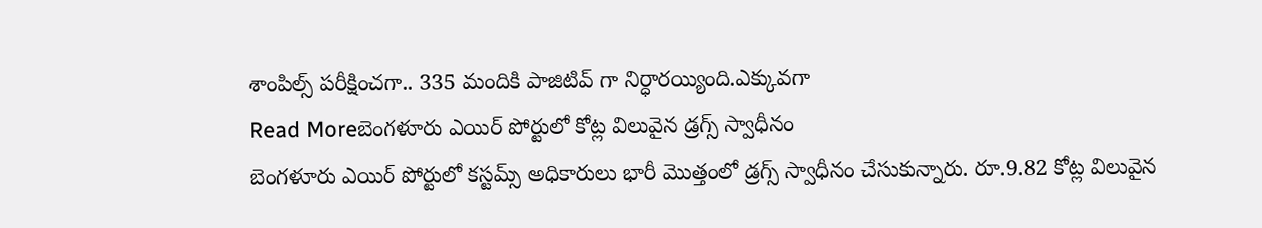శాంపిల్స్ పరీక్షించగా.. 335 మందికి పాజిటివ్ గా నిర్ధారయ్యింది.ఎక్కువగా
Read Moreబెంగళూరు ఎయిర్ పోర్టులో కోట్ల విలువైన డ్రగ్స్ స్వాధీనం
బెంగళూరు ఎయిర్ పోర్టులో కస్టమ్స్ అధికారులు భారీ మొత్తంలో డ్రగ్స్ స్వాధీనం చేసుకున్నారు. రూ.9.82 కోట్ల విలువైన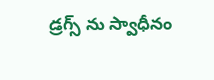డ్రగ్స్ ను స్వాధీనం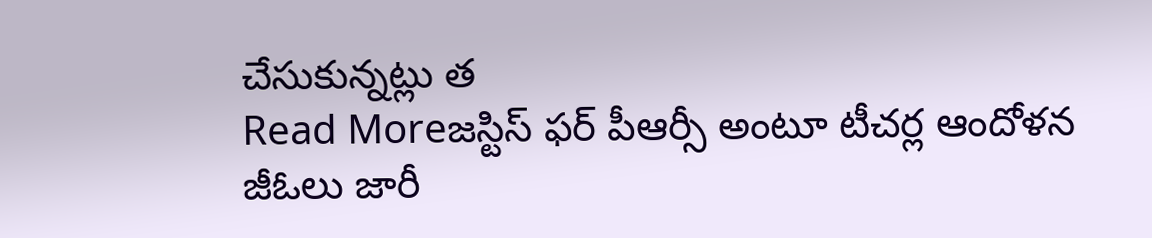చేసుకున్నట్లు త
Read Moreజస్టిస్ ఫర్ పీఆర్సీ అంటూ టీచర్ల ఆందోళన
జీఓలు జారీ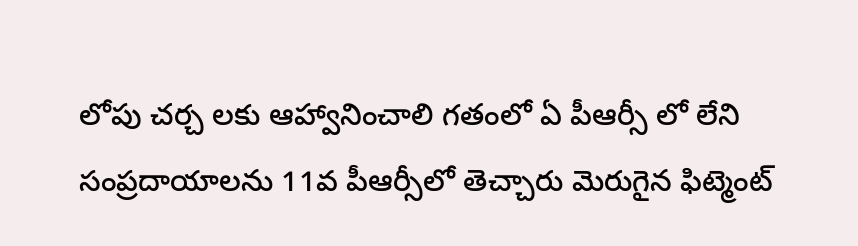లోపు చర్చ లకు ఆహ్వానించాలి గతంలో ఏ పీఆర్సీ లో లేని సంప్రదాయాలను 11వ పీఆర్సీలో తెచ్చారు మెరుగైన ఫిట్మెంట్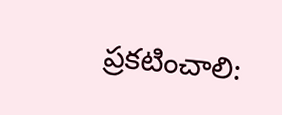ప్రకటించాలి: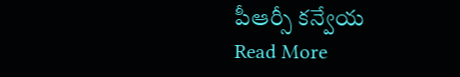పీఆర్సీ కన్వేయ
Read More